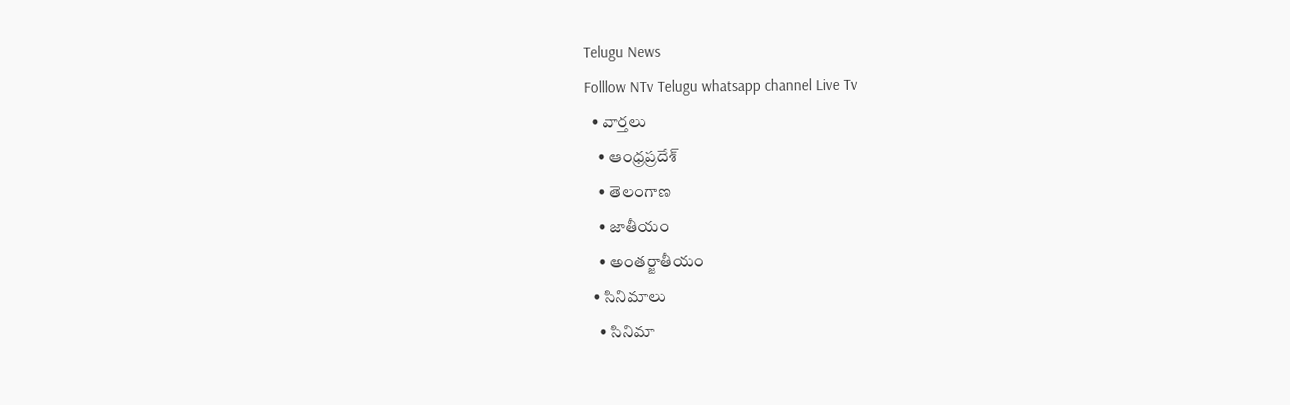Telugu News
Folllow NTv Telugu whatsapp channel Live Tv
  • వార్తలు
    • ఆంధ్రప్రదేశ్
    • తెలంగాణ
    • జాతీయం
    • అంతర్జాతీయం
  • సినిమాలు
    • సినిమా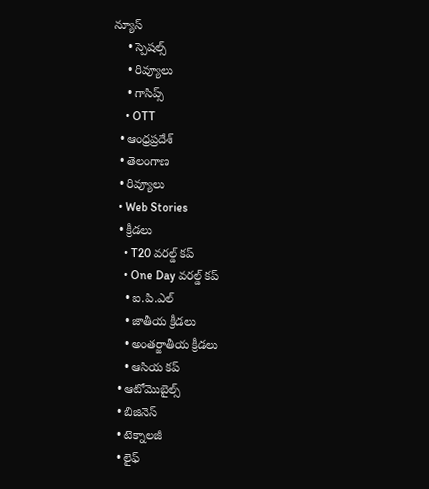న్యూస్
    • స్పెషల్స్
    • రివ్యూలు
    • గాసిప్స్
    • OTT
  • ఆంధ్రప్రదేశ్
  • తెలంగాణ
  • రివ్యూలు
  • Web Stories
  • క్రీడలు
    • T20 వరల్డ్ కప్
    • One Day వరల్డ్ కప్
    • ఐ.పి.ఎల్
    • జాతీయ క్రీడలు
    • అంతర్జాతీయ క్రీడలు
    • ఆసియ కప్
  • ఆటోమొబైల్స్
  • బిజినెస్‌
  • టెక్నాలజీ
  • లైఫ్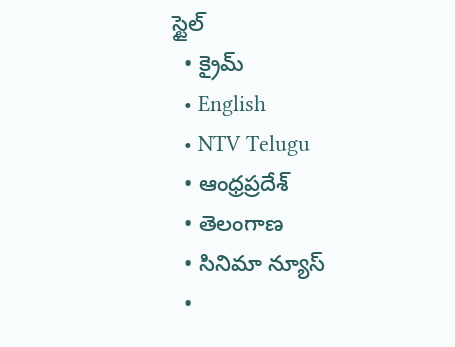స్టైల్
  • క్రైమ్
  • English
  • NTV Telugu
  • ఆంధ్రప్రదేశ్
  • తెలంగాణ
  • సినిమా న్యూస్
  •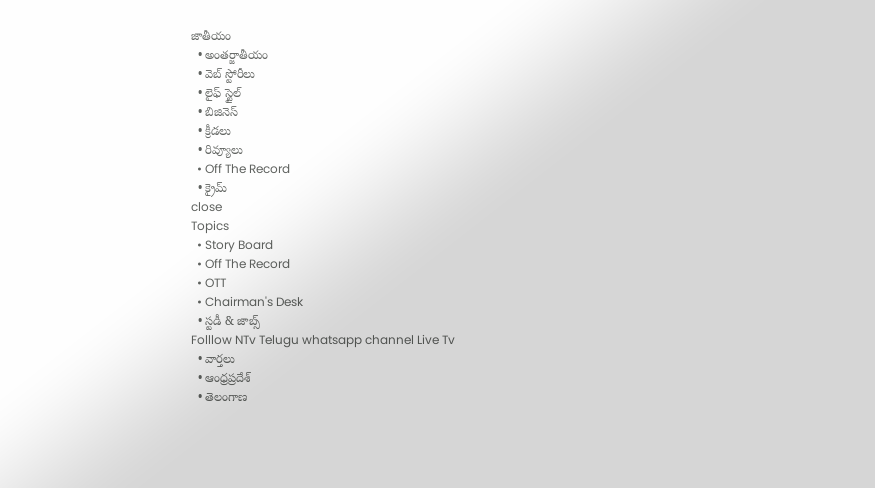జాతీయం
  • అంతర్జాతీయం
  • వెబ్ స్టోరీలు
  • లైఫ్ స్టైల్
  • బిజినెస్‌
  • క్రీడలు
  • రివ్యూలు
  • Off The Record
  • క్రైమ్
close
Topics
  • Story Board
  • Off The Record
  • OTT
  • Chairman's Desk
  • స్టడీ & జాబ్స్
Folllow NTv Telugu whatsapp channel Live Tv
  • వార్తలు
  • ఆంధ్రప్రదేశ్
  • తెలంగాణ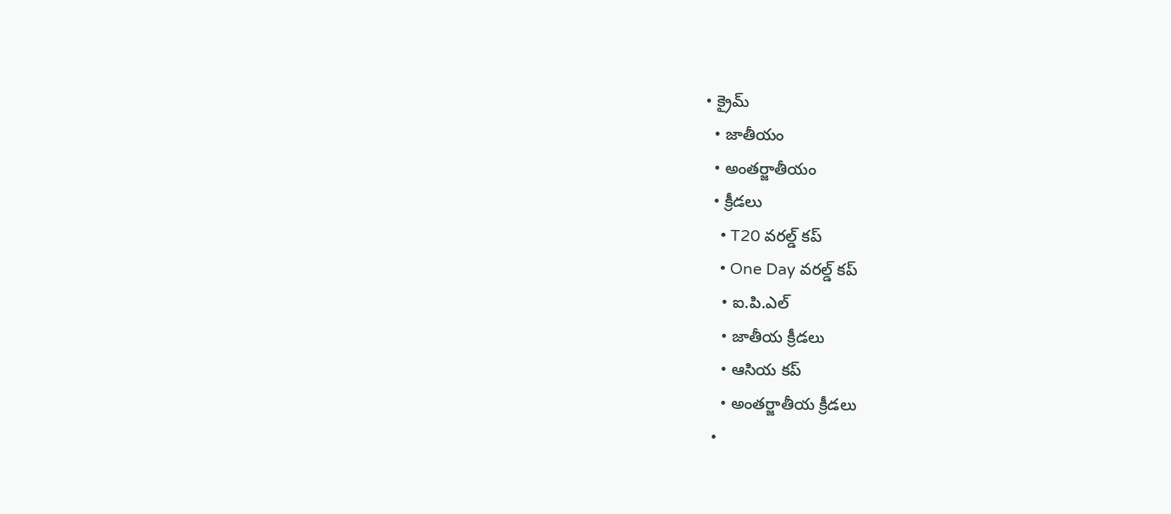• క్రైమ్
  • జాతీయం
  • అంతర్జాతీయం
  • క్రీడలు
    • T20 వరల్డ్ కప్
    • One Day వరల్డ్ కప్
    • ఐ.పి.ఎల్
    • జాతీయ క్రీడలు
    • ఆసియ కప్
    • అంతర్జాతీయ క్రీడలు
  •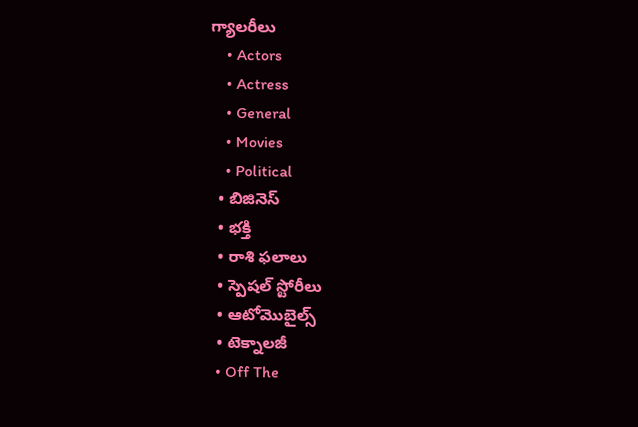గ్యాలరీలు
    • Actors
    • Actress
    • General
    • Movies
    • Political
  • బిజినెస్‌
  • భక్తి
  • రాశి ఫలాలు
  • స్పెషల్‌ స్టోరీలు
  • ఆటోమొబైల్స్
  • టెక్నాలజీ
  • Off The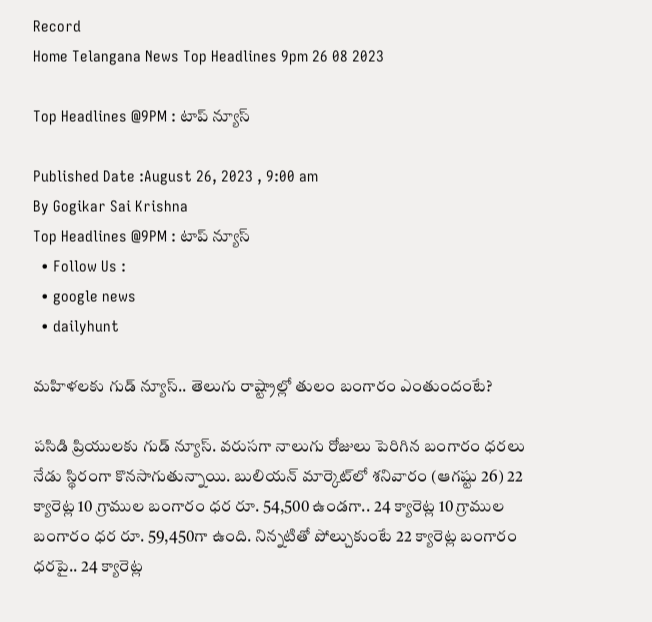Record
Home Telangana News Top Headlines 9pm 26 08 2023

Top Headlines @9PM : టాప్‌ న్యూస్‌

Published Date :August 26, 2023 , 9:00 am
By Gogikar Sai Krishna
Top Headlines @9PM : టాప్‌ న్యూస్‌
  • Follow Us :
  • google news
  • dailyhunt

మహిళలకు గుడ్ న్యూస్.. తెలుగు రాష్ట్రాల్లో తులం బంగారం ఎంతుందంటే?

పసిడి ప్రియులకు గుడ్ న్యూస్. వరుసగా నాలుగు రోజులు పెరిగిన బంగారం ధరలు నేడు స్థిరంగా కొనసాగుతున్నాయి. బులియన్ మార్కెట్‌లో శనివారం (ఆగష్టు 26) 22 క్యారెట్ల 10 గ్రాముల బంగారం ధర రూ. 54,500 ఉండగా.. 24 క్యారెట్ల 10 గ్రాముల బంగారం ధర రూ. 59,450గా ఉంది. నిన్నటితో పోల్చుకుంటే 22 క్యారెట్ల బంగారం ధరపై.. 24 క్యారెట్ల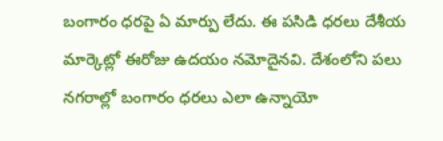బంగారం ధరపై ఏ మార్పు లేదు. ఈ పసిడి ధరలు దేశీయ మార్కెట్లో ఈరోజు ఉదయం నమోదైనవి. దేశంలోని పలు నగరాల్లో బంగారం ధరలు ఎలా ఉన్నాయో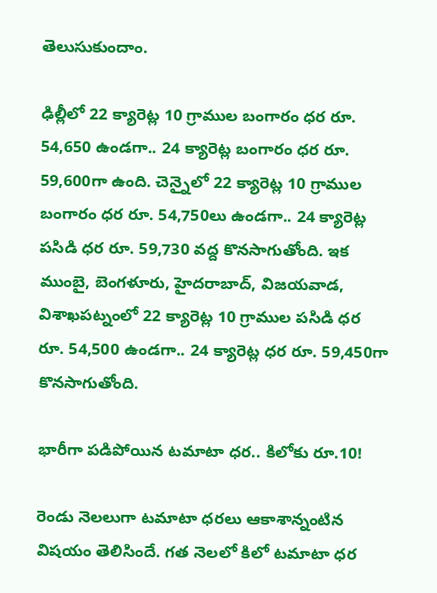తెలుసుకుందాం.

ఢిల్లీలో 22 క్యారెట్ల 10 గ్రాముల బంగారం ధర రూ. 54,650 ఉండగా.. 24 క్యారెట్ల బంగారం ధర రూ. 59,600గా ఉంది. చెన్నైలో 22 క్యారెట్ల 10 గ్రాముల బంగారం ధర రూ. 54,750లు ఉండగా.. 24 క్యారెట్ల పసిడి ధర రూ. 59,730 వద్ద కొనసాగుతోంది. ఇక ముంబై, బెంగళూరు, హైదరాబాద్‌, విజయవాడ, విశాఖపట్నంలో 22 క్యారెట్ల 10 గ్రాముల పసిడి ధర రూ. 54,500 ఉండగా.. 24 క్యారెట్ల ధర రూ. 59,450గా కొనసాగుతోంది.

భారీగా పడిపోయిన టమాటా ధర.. కిలోకు రూ.10!

రెండు నెలలుగా టమాటా ధరలు ఆకాశాన్నంటిన విషయం తెలిసిందే. గత నెలలో కిలో టమాటా ధర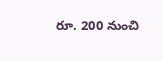రూ. 200 నుంచి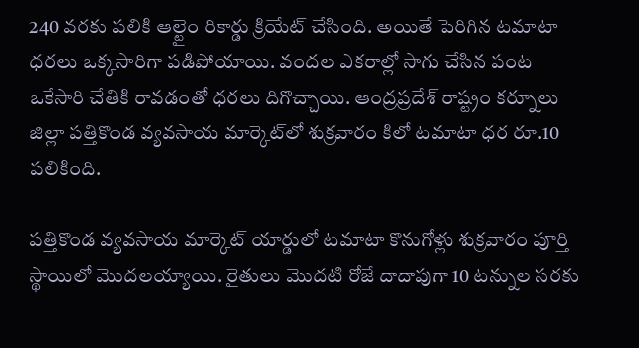240 వరకు పలికి ఆల్టైం రికార్డు క్రియేట్ చేసింది. అయితే పెరిగిన టమాటా ధరలు ఒక్కసారిగా పడిపోయాయి. వందల ఎకరాల్లో సాగు చేసిన పంట ఒకేసారి చేతికి రావడంతో ధరలు దిగొచ్చాయి. ఆంద్రప్రదేశ్ రాష్ట్రం కర్నూలు జిల్లా పత్తికొండ వ్యవసాయ మార్కెట్‌లో శుక్రవారం కిలో టమాటా ధర రూ.10 పలికింది.

పత్తికొండ వ్యవసాయ మార్కెట్‌ యార్డులో టమాటా కొనుగోళ్లు శుక్రవారం పూర్తి స్థాయిలో మొదలయ్యాయి. రైతులు మొదటి రోజే దాదాపుగా 10 టన్నుల సరకు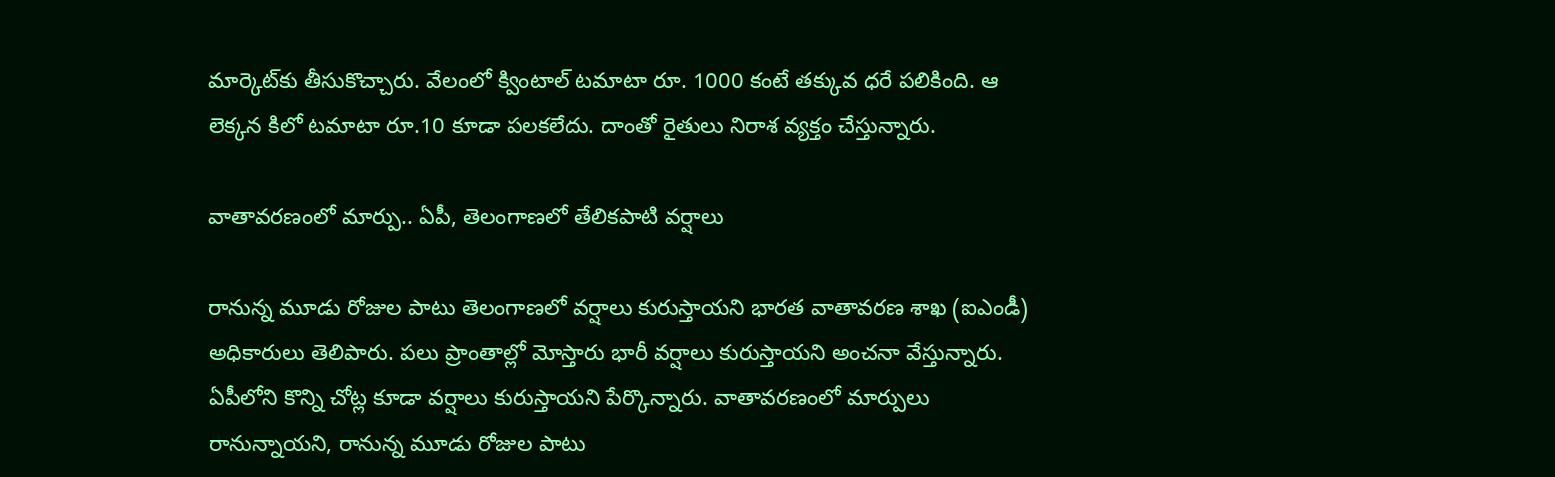మార్కెట్‌కు తీసుకొచ్చారు. వేలంలో క్వింటాల్ టమాటా రూ. 1000 కంటే తక్కువ ధరే పలికింది. ఆ లెక్కన కిలో టమాటా రూ.10 కూడా పలకలేదు. దాంతో రైతులు నిరాశ వ్యక్తం చేస్తున్నారు.

వాతావరణంలో మార్పు.. ఏపీ, తెలంగాణలో తేలికపాటి వర్షాలు

రానున్న మూడు రోజుల పాటు తెలంగాణలో వర్షాలు కురుస్తాయని భారత వాతావరణ శాఖ (ఐఎండీ) అధికారులు తెలిపారు. పలు ప్రాంతాల్లో మోస్తారు భారీ వర్షాలు కురుస్తాయని అంచనా వేస్తున్నారు. ఏపీలోని కొన్ని చోట్ల కూడా వర్షాలు కురుస్తాయని పేర్కొన్నారు. వాతావరణంలో మార్పులు రానున్నాయని, రానున్న మూడు రోజుల పాటు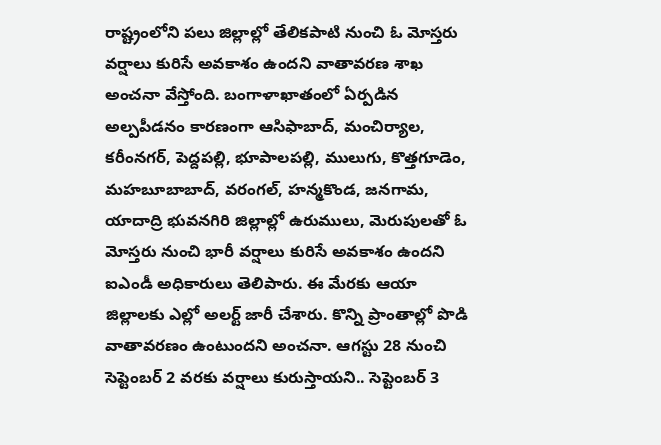రాష్ట్రంలోని పలు జిల్లాల్లో తేలికపాటి నుంచి ఓ మోస్తరు వర్షాలు కురిసే అవకాశం ఉందని వాతావరణ శాఖ అంచనా వేస్తోంది. బంగాళాఖాతంలో ఏర్పడిన అల్పపీడనం కారణంగా ఆసిఫాబాద్, మంచిర్యాల, కరీంనగర్, పెద్దపల్లి, భూపాలపల్లి, ములుగు, కొత్తగూడెం, మహబూబాబాద్, వరంగల్, హన్మకొండ, జనగామ, యాదాద్రి భువనగిరి జిల్లాల్లో ఉరుములు, మెరుపులతో ఓ మోస్తరు నుంచి భారీ వర్షాలు కురిసే అవకాశం ఉందని ఐఎండీ అధికారులు తెలిపారు. ఈ మేరకు ఆయా జిల్లాలకు ఎల్లో అలర్ట్‌ జారీ చేశారు. కొన్ని ప్రాంతాల్లో పొడి వాతావరణం ఉంటుందని అంచనా. ఆగస్టు 28 నుంచి సెప్టెంబర్ 2 వరకు వర్షాలు కురుస్తాయని.. సెప్టెంబర్ 3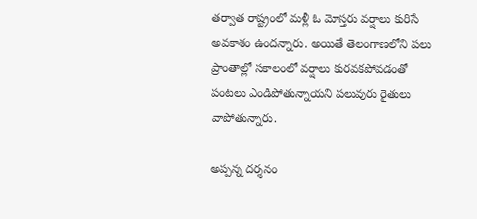తర్వాత రాష్ట్రంలో మళ్లీ ఓ మోస్తరు వర్షాలు కురిసే అవకాశం ఉందన్నారు. అయితే తెలంగాణలోని పలు ప్రాంతాల్లో సకాలంలో వర్షాలు కురవకపోవడంతో పంటలు ఎండిపోతున్నాయని పలువురు రైతులు వాపోతున్నారు.

అప్పన్న దర్శనం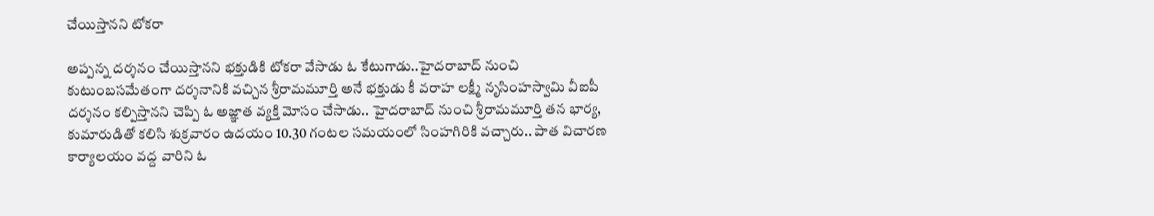చేయిస్తానని టోకరా

అప్పన్న దర్శనం చేయిస్తానని భక్తుడికి టోకరా వేసాడు ఓ కేటుగాడు..హైదరాబాద్ నుంచి కుటుంబసమేతంగా దర్శనానికి వచ్చిన శ్రీరామమూర్తి అనే భక్తుడు కీ వరాహ లక్ష్మీ నృసింహస్వామి వీఐపీ దర్శనం కల్పిస్తానని చెప్పి ఓ అజ్ఞాత వ్యక్తి మోసం చేసాడు.. హైదరాబాద్ నుంచి శ్రీరామమూర్తి తన భార్య, కుమారుడితో కలిసి శుక్రవారం ఉదయం 10.30 గంటల సమయంలో సింహగిరికి వచ్చారు.. పాత విచారణ కార్యాలయం వద్ద వారిని ఓ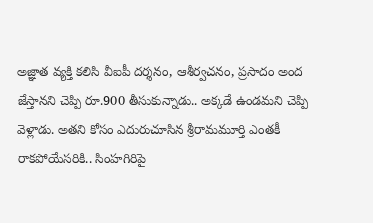అజ్ఞాత వ్యక్తి కలిసి వీఐపీ దర్శనం, ఆశీర్వచనం, ప్రసాదం అంద జేస్తానని చెప్పి రూ.900 తీసుకున్నాడు.. అక్కడే ఉండమని చెప్పి వెళ్లాడు. అతని కోసం ఎదురుచూసిన శ్రీరామమూర్తి ఎంతకీ రాకపోయేసరికి.. సింహగిరిపై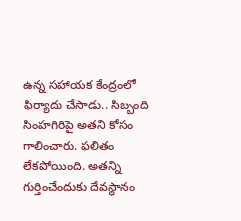ఉన్న సహాయక కేంద్రంలో ఫిర్యాదు చేసాడు.. సిబ్బంది సింహగిరిపై అతని కోసం గాలించారు. ఫలితం లేకపోయింది. అతన్ని గుర్తించేందుకు దేవస్థానం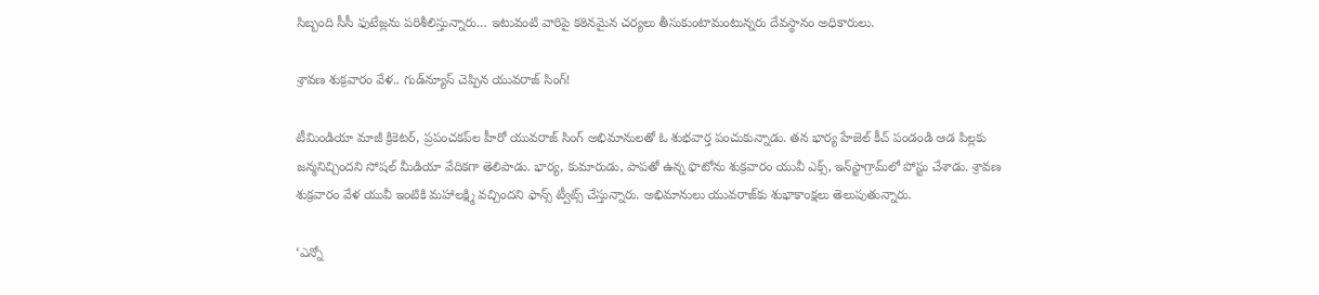సిబ్బంది సీసీ ఫుటేజ్లను పరిశీలిస్తున్నారు… ఇటువంటి వారిపై కఠినమైన చర్యలు తీసుకుంటామంటున్నరు దేవస్థానం అధికారులు.

శ్రావణ శుక్రవారం వేళ.. గుడ్‌న్యూస్‌ చెప్పిన యువరాజ్‌ సింగ్‌!

టీమిండియా మాజీ క్రికెటర్‌, ప్రపంచకప్‌ల హీరో యువరాజ్‌ సింగ్‌ అభిమానులతో ఓ శుభవార్త పంచుకున్నాడు. తన భార్య హేజెల్‌ కీచ్‌ పండండి ఆడ పిల్లకు జన్మనిచ్చిందని సోషల్ మీడియా వేదికగా తెలిపాడు. భార్య, కుమారుడు, పాపతో ఉన్న ఫొటోను శుక్రవారం యువీ ఎక్స్, ఇన్‌స్టాగ్రామ్‌లో పోస్టు చేశాడు. శ్రావణ శుక్రవారం వేళ యువీ ఇంటికి మహాలక్ష్మి వచ్చిందని ఫాన్స్ ట్వీట్స్ చేస్తున్నారు. అభిమానులు యువరాజ్‌కు శుభాకాంక్షలు తెలుపుతున్నారు.

‘ఎన్నో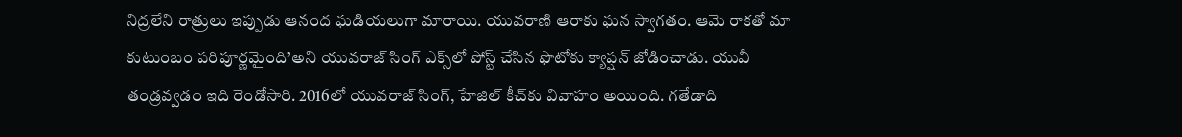నిద్రలేని రాత్రులు ఇప్పుడు ఆనంద ఘడియలుగా మారాయి. యువరాణి ఆరాకు ఘన స్వాగతం. ఆమె రాకతో మా కుటుంబం పరిపూర్ణమైంది’అని యువరాజ్‌ సింగ్‌ ఎక్స్‌లో పోస్ట్ చేసిన ఫొటోకు క్యాప్షన్ జోడించాడు. యువీ తండ్రవ్వడం ఇది రెండోసారి. 2016లో యువరాజ్‌ సింగ్, హేజిల్‌ కీచ్‌కు వివాహం అయింది. గతేడాది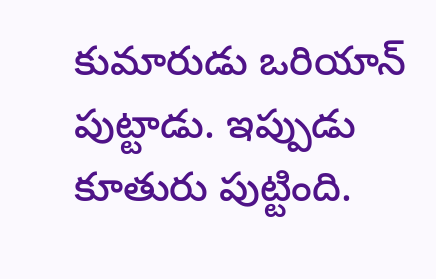కుమారుడు ఒరియాన్‌ పుట్టాడు. ఇప్పుడు కూతురు పుట్టింది.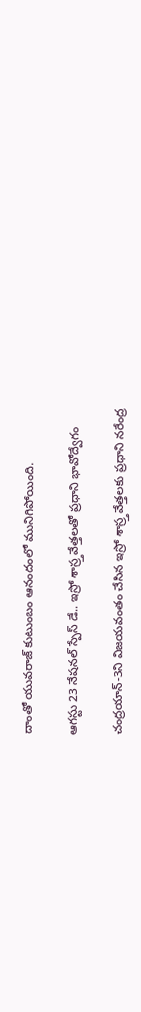దాంతో యువరాజ్‌ కుటుంబం ఆనందంలో మునిగిపోయింది.

ఆగస్టు 23 నేషనల్ స్పేస్ డే.. ఇస్రో శాస్ర్తవేత్తలతో ప్రధాని భావోద్వేగం

చంద్రయాన్‌-3ని విజయవంతం చేసిన ఇస్రో శాస్ర్తవేత్తలకు ప్రధాని నరేంద్ర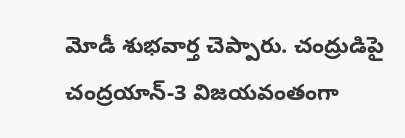మోడీ శుభవార్త చెప్పారు. చంద్రుడిపై చంద్రయాన్‌-3 విజయవంతంగా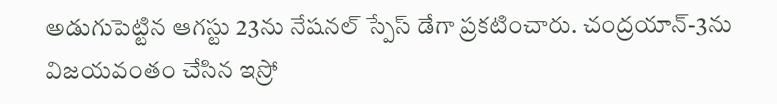అడుగుపెట్టిన ఆగస్టు 23ను నేషనల్‌ స్పేస్‌ డేగా ప్రకటించారు. చంద్రయాన్‌-3ను విజయవంతం చేసిన ఇస్రో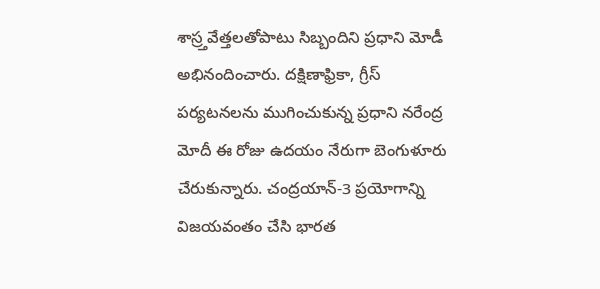శాస్ర్తవేత్తలతోపాటు సిబ్బందిని ప్రధాని మోడీ అభినందించారు. దక్షిణాఫ్రికా, గ్రీస్ పర్యటనలను ముగించుకున్న ప్రధాని నరేంద్ర మోదీ ఈ రోజు ఉదయం నేరుగా బెంగుళూరు చేరుకున్నారు. చంద్రయాన్-3 ప్రయోగాన్ని విజయవంతం చేసి భారత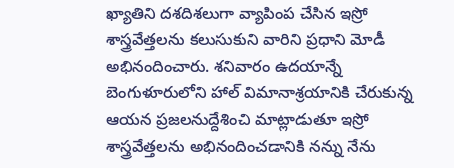ఖ్యాతిని దశదిశలుగా వ్యాపింప చేసిన ఇస్రో శాస్త్రవేత్తలను కలుసుకుని వారిని ప్రధాని మోడీ అభినందించారు. శనివారం ఉదయాన్నే బెంగుళూరులోని హాల్ విమానాశ్రయానికి చేరుకున్న ఆయన ప్రజలనుద్దేశించి మాట్లాడుతూ ఇస్రో శాస్త్రవేత్తలను అభినందించడానికి నన్ను నేను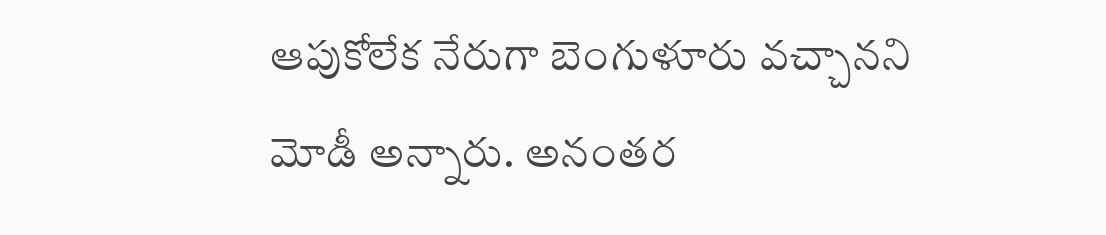ఆపుకోలేక నేరుగా బెంగుళూరు వచ్చానని మోడీ అన్నారు. అనంతర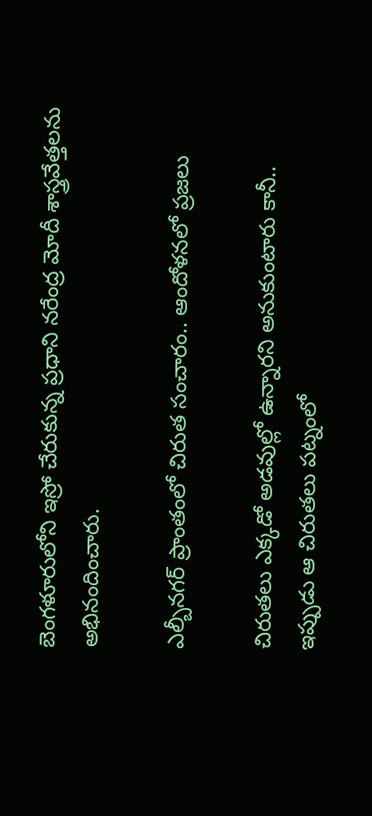బెంగళూరులోని ఇస్రో చేరుకున్న ప్రధాని నరేంద్ర మోదీ శాస్త్రవేత్తలను అభినందించారు.

ఎల్బీనగర్ ప్రాంతంలో చిరుత సంచారం.. ఆందోళనలో ప్రజలు

చిరుతలు ఎక్కడో అడవుల్లో ఉన్నారని అనుకుంటారు కానీ.. ఇప్పుడు ఆ చిరుతలు పట్నంలో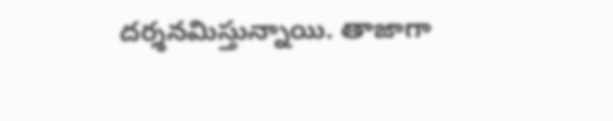దర్శనమిస్తున్నాయి. తాజాగా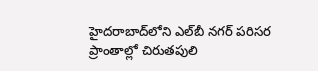హైదరాబాద్‌లోని ఎల్‌బీ నగర్‌ పరిసర ప్రాంతాల్లో చిరుతపులి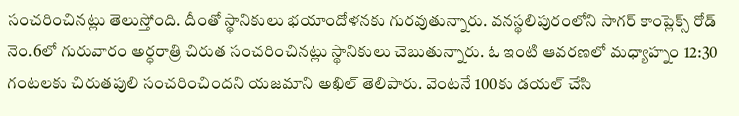సంచరించినట్లు తెలుస్తోంది. దీంతో స్థానికులు భయాందోళనకు గురవుతున్నారు. వనస్థలిపురంలోని సాగర్ కాంప్లెక్స్ రోడ్ నెం.6లో గురువారం అర్ధరాత్రి చిరుత సంచరించినట్లు స్థానికులు చెబుతున్నారు. ఓ ఇంటి ఆవరణలో మధ్యాహ్నం 12:30 గంటలకు చిరుతపులి సంచరించిందని యజమాని అఖిల్ తెలిపారు. వెంటనే 100కు డయల్ చేసి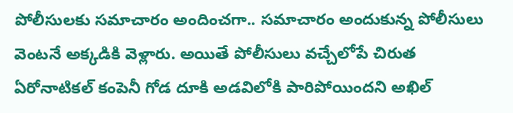పోలీసులకు సమాచారం అందించగా.. సమాచారం అందుకున్న పోలీసులు వెంటనే అక్కడికి వెళ్లారు. అయితే పోలీసులు వచ్చేలోపే చిరుత ఏరోనాటికల్ కంపెనీ గోడ దూకి అడవిలోకి పారిపోయిందని అఖిల్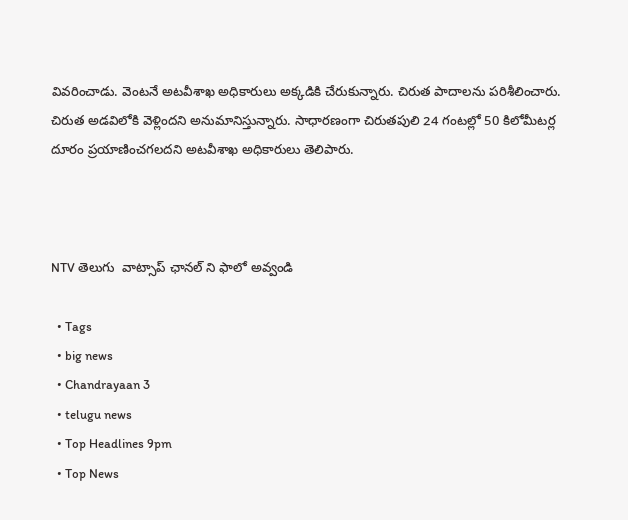వివరించాడు. వెంటనే అటవీశాఖ అధికారులు అక్కడికి చేరుకున్నారు. చిరుత పాదాలను పరిశీలించారు. చిరుత అడవిలోకి వెళ్లిందని అనుమానిస్తున్నారు. సాధారణంగా చిరుతపులి 24 గంటల్లో 50 కిలోమీటర్ల దూరం ప్రయాణించగలదని అటవీశాఖ అధికారులు తెలిపారు.



NTV తెలుగు  వాట్సాప్ ఛానల్ ని ఫాలో అవ్వండి

  • Tags
  • big news
  • Chandrayaan 3
  • telugu news
  • Top Headlines 9pm
  • Top News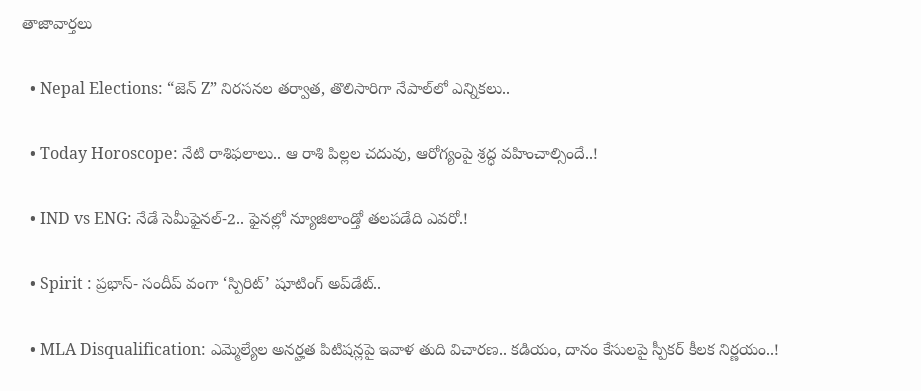తాజావార్తలు

  • Nepal Elections: “జెన్ Z” నిరసనల తర్వాత, తొలిసారిగా నేపాల్‌లో ఎన్నికలు..

  • Today Horoscope: నేటి రాశిఫలాలు.. ఆ రాశి పిల్లల చదువు, ఆరోగ్యంపై శ్రద్ధ వహించాల్సిందే..!

  • IND vs ENG: నేడే సెమీఫైనల్-2.. ఫైనల్లో న్యూజిలాండ్తో తలపడేది ఎవరో.!

  • Spirit : ప్రభాస్- సందీప్ వంగా ‘స్పిరిట్’ షూటింగ్ అప్‌డేట్..

  • MLA Disqualification: ఎమ్మెల్యేల అనర్హత పిటిషన్లపై ఇవాళ తుది విచారణ.. కడియం, దానం కేసులపై స్పీకర్ కీలక నిర్ణయం..!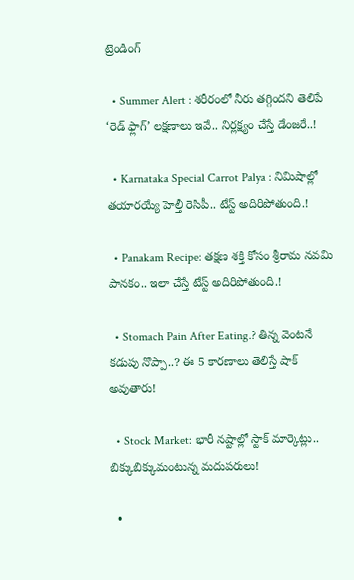ట్రెండింగ్‌

  • Summer Alert : శరీరంలో నీరు తగ్గిందని తెలిపే ‘రెడ్ ఫ్లాగ్’ లక్షణాలు ఇవే.. నిర్లక్ష్యం చేస్తే డేంజరే..!

  • Karnataka Special Carrot Palya : నిమిషాల్లో తయారయ్యే హెల్తీ రెసిపీ.. టేస్ట్ అదిరిపోతుంది.!

  • Panakam Recipe: తక్షణ శక్తి కోసం శ్రీరామ నవమి పానకం.. ఇలా చేస్తే టేస్ట్ అదిరిపోతుంది.!

  • Stomach Pain After Eating.? తిన్న వెంటనే కడుపు నొప్పా..? ఈ 5 కారణాలు తెలిస్తే షాక్ అవుతారు!

  • Stock Market: భారీ నష్టాల్లో స్టాక్‌ మార్కెట్లు.. బిక్కుబిక్కుమంటున్న మదుపరులు!

  •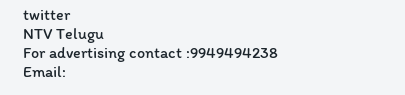twitter
NTV Telugu
For advertising contact :9949494238
Email: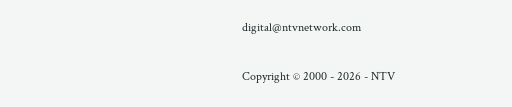digital@ntvnetwork.com

Copyright © 2000 - 2026 - NTV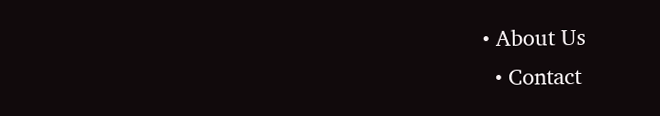• About Us
  • Contact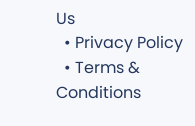Us
  • Privacy Policy
  • Terms & Conditions